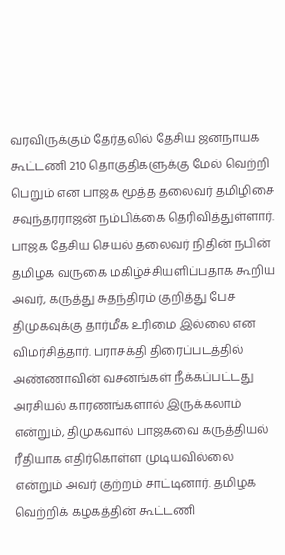வரவிருக்கும் தேர்தலில் தேசிய ஜனநாயக கூட்டணி 210 தொகுதிகளுக்கு மேல் வெற்றி பெறும் என பாஜக மூத்த தலைவர் தமிழிசை சவுந்தரராஜன் நம்பிக்கை தெரிவித்துள்ளார். பாஜக தேசிய செயல் தலைவர் நிதின் நபின் தமிழக வருகை மகிழ்ச்சியளிப்பதாக கூறிய அவர், கருத்து சுதந்திரம் குறித்து பேச திமுகவுக்கு தார்மீக உரிமை இல்லை என விமர்சித்தார். பராசக்தி திரைப்படத்தில் அண்ணாவின் வசனங்கள் நீக்கப்பட்டது அரசியல் காரணங்களால் இருக்கலாம் என்றும், திமுகவால் பாஜகவை கருத்தியல் ரீதியாக எதிர்கொள்ள முடியவில்லை என்றும் அவர் குற்றம் சாட்டினார். தமிழக வெற்றிக் கழகத்தின் கூட்டணி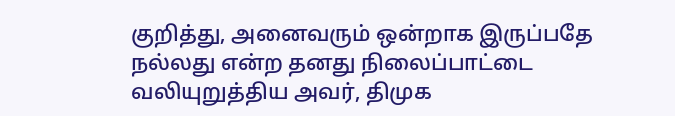குறித்து, அனைவரும் ஒன்றாக இருப்பதே நல்லது என்ற தனது நிலைப்பாட்டை வலியுறுத்திய அவர், திமுக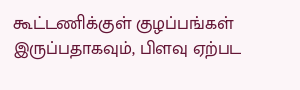கூட்டணிக்குள் குழப்பங்கள் இருப்பதாகவும், பிளவு ஏற்பட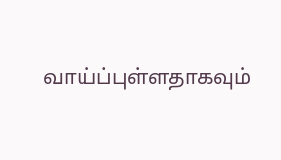வாய்ப்புள்ளதாகவும்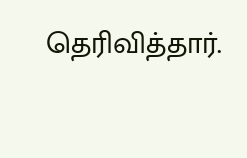தெரிவித்தார்.